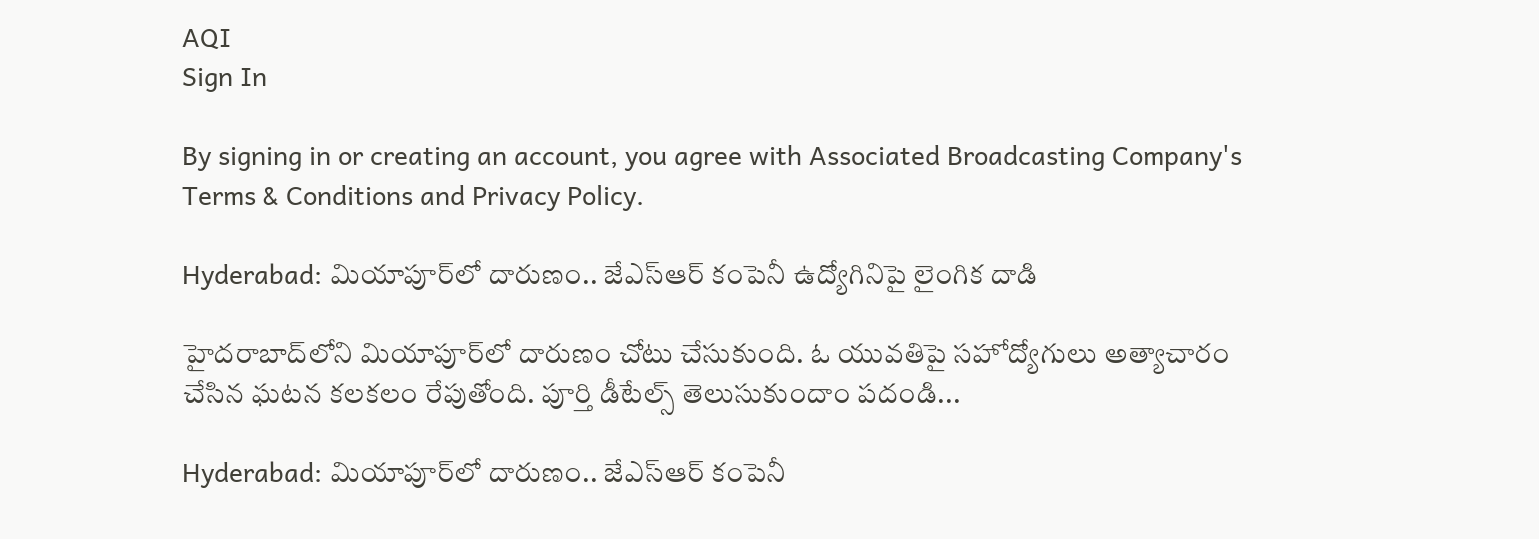AQI
Sign In

By signing in or creating an account, you agree with Associated Broadcasting Company's Terms & Conditions and Privacy Policy.

Hyderabad: మియాపూర్‌లో దారుణం.. జేఎస్‌ఆర్‌ కంపెనీ ఉద్యోగినిపై లైంగిక దాడి

హైదరాబాద్‌లోని మియాపూర్‌లో దారుణం చోటు చేసుకుంది. ఓ యువతిపై సహోద్యోగులు అత్యాచారం చేసిన ఘటన కలకలం రేపుతోంది. పూర్తి డీటేల్స్ తెలుసుకుందాం పదండి...

Hyderabad: మియాపూర్‌లో దారుణం.. జేఎస్‌ఆర్‌ కంపెనీ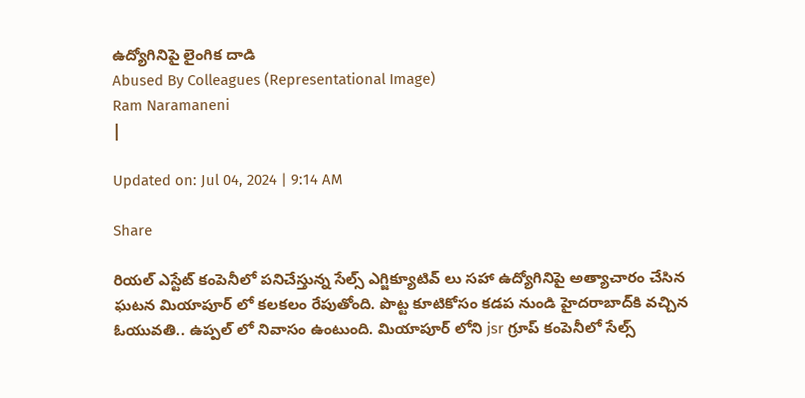ఉద్యోగినిపై లైంగిక దాడి
Abused By Colleagues (Representational Image)
Ram Naramaneni
|

Updated on: Jul 04, 2024 | 9:14 AM

Share

రియల్ ఎస్టేట్ కంపెనీలో పనిచేస్తున్న సేల్స్ ఎగ్జిక్యూటివ్ లు సహా ఉద్యోగినిపై అత్యాచారం చేసిన ఘటన మియాపూర్ లో కలకలం రేపుతోంది. పొట్ట కూటికోసం కడప నుండి హైదరాబాద్‌కి వచ్చిన ఓయువతి.. ఉప్పల్ లో నివాసం ఉంటుంది. మియాపూర్ లోని jsr గ్రూప్ కంపెనీలో సేల్స్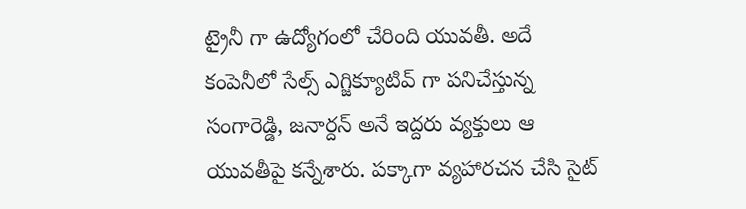ట్రైనీ గా ఉద్యోగంలో చేరింది యువతీ. అదే కంపెనీలో సేల్స్ ఎగ్జిక్యూటివ్ గా పనిచేస్తున్న సంగారెడ్డి, జనార్దన్ అనే ఇద్దరు వ్యక్తులు ఆ యువతీపై కన్నేశారు. పక్కాగా వ్యహారచన చేసి సైట్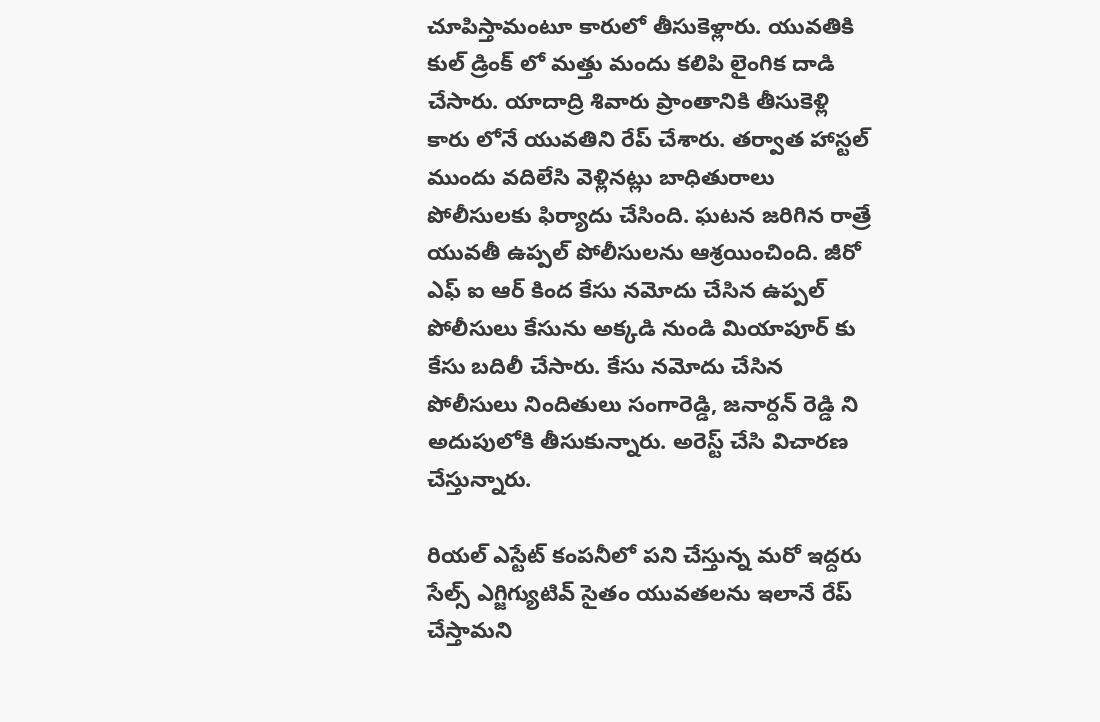చూపిస్తామంటూ కారులో తీసుకెళ్లారు. యువతికి కుల్ డ్రింక్ లో మత్తు మందు కలిపి లైంగిక దాడి చేసారు. యాదాద్రి శివారు ప్రాంతానికి తీసుకెళ్లి కారు లోనే యువతిని రేప్ చేశారు. తర్వాత హాస్టల్ ముందు వదిలేసి వెళ్లినట్లు బాధితురాలు పోలీసులకు ఫిర్యాదు చేసింది. ఘటన జరిగిన రాత్రే యువతీ ఉప్పల్ పోలీసులను ఆశ్రయించింది. జీరో ఎఫ్ ఐ ఆర్ కింద కేసు నమోదు చేసిన ఉప్పల్ పోలీసులు కేసును అక్కడి నుండి మియాపూర్ కు కేసు బదిలీ చేసారు. కేసు నమోదు చేసిన పోలీసులు నిందితులు సంగారెడ్డి, జనార్దన్ రెడ్డి ని అదుపులోకి తీసుకున్నారు. అరెస్ట్ చేసి విచారణ చేస్తున్నారు.

రియల్ ఎస్టేట్ కంపనీలో పని చేస్తున్న మరో ఇద్దరు సేల్స్ ఎగ్జిగ్యుటివ్ సైతం యువతలను ఇలానే రేప్ చేస్తామని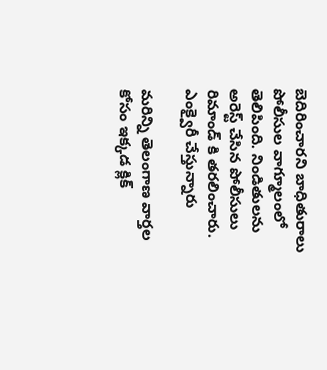బెదిరించారని బాధితురాలు పోలీసుల వాగ్మూలంలో తెలిపింది. నిండితులను అరెస్ట్ చేసిన పోలీసులు రిమాండ్ కి తరలించారు. ఎంక్వైరీ చేస్తున్నారు

మరిన్ని తెలంగాణ వార్తల కోసం ఇక్కడ క్లిక్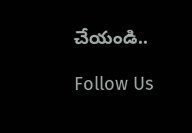చేయండి..

Follow Us